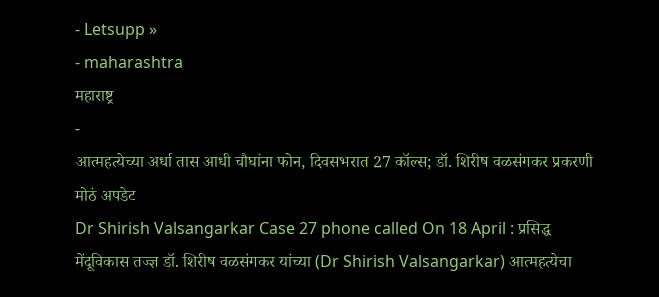- Letsupp »
- maharashtra
महाराष्ट्र
-
आत्महत्येच्या अर्धा तास आधी चौघांना फोन, दिवसभरात 27 कॉल्स; डॉ. शिरीष वळसंगकर प्रकरणी मोठं अपडेट
Dr Shirish Valsangarkar Case 27 phone called On 18 April : प्रसिद्ध मेंदूविकास तज्ज्ञ डॉ. शिरीष वळसंगकर यांच्या (Dr Shirish Valsangarkar) आत्महत्येचा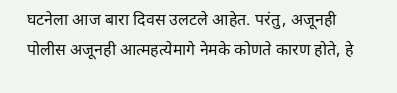घटनेला आज बारा दिवस उलटले आहेत. परंतु, अजूनही पोलीस अजूनही आत्महत्येमागे नेमके कोणते कारण होते, हे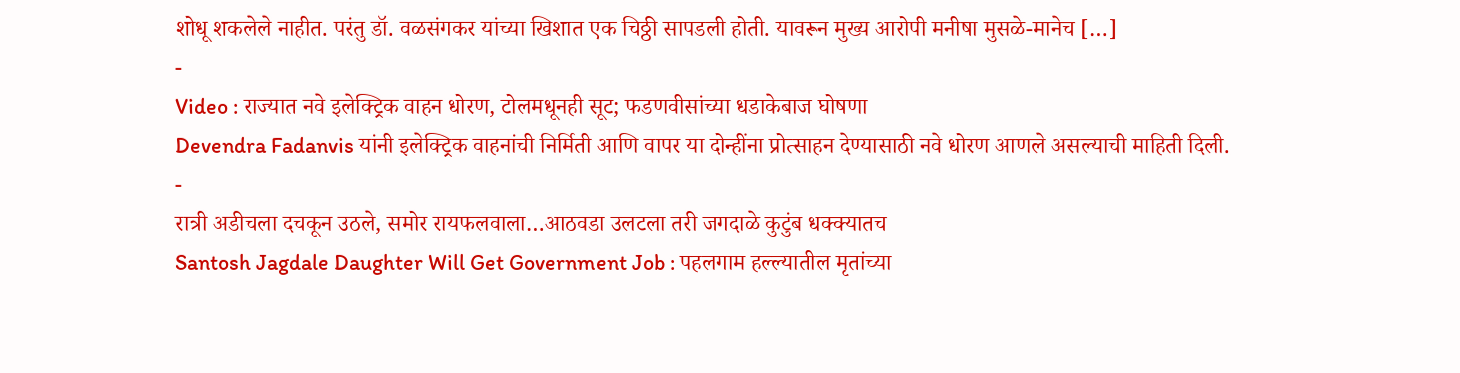शोधू शकलेले नाहीत. परंतु डॉ. वळसंगकर यांच्या खिशात एक चिठ्ठी सापडली होती. यावरून मुख्य आरोपी मनीषा मुसळे-मानेच […]
-
Video : राज्यात नवे इलेक्ट्रिक वाहन धोरण, टोलमधूनही सूट; फडणवीसांच्या धडाकेबाज घोषणा
Devendra Fadanvis यांनी इलेक्ट्रिक वाहनांची निर्मिती आणि वापर या दोन्हींना प्रोत्साहन देण्यासाठी नवे धोरण आणले असल्याची माहिती दिली.
-
रात्री अडीचला दचकून उठले, समोर रायफलवाला…आठवडा उलटला तरी जगदाळे कुटुंब धक्क्यातच
Santosh Jagdale Daughter Will Get Government Job : पहलगाम हल्ल्यातील मृतांच्या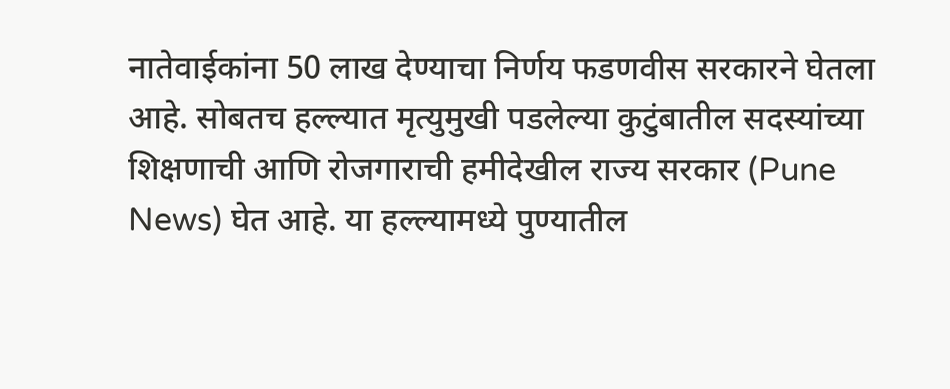नातेवाईकांना 50 लाख देण्याचा निर्णय फडणवीस सरकारने घेतला आहे. सोबतच हल्ल्यात मृत्युमुखी पडलेल्या कुटुंबातील सदस्यांच्या शिक्षणाची आणि रोजगाराची हमीदेखील राज्य सरकार (Pune News) घेत आहे. या हल्ल्यामध्ये पुण्यातील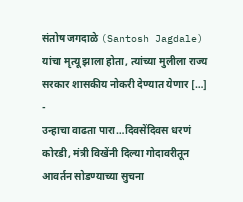संतोष जगदाळे (Santosh Jagdale) यांचा मृत्यू झाला होता, त्यांच्या मुलीला राज्य सरकार शासकीय नोकरी देण्यात येणार […]
-
उन्हाचा वाढता पारा…दिवसेंदिवस धरणं कोरडी, मंत्री विखेंनी दिल्या गोदावरीतून आवर्तन सोडण्याच्या सुचना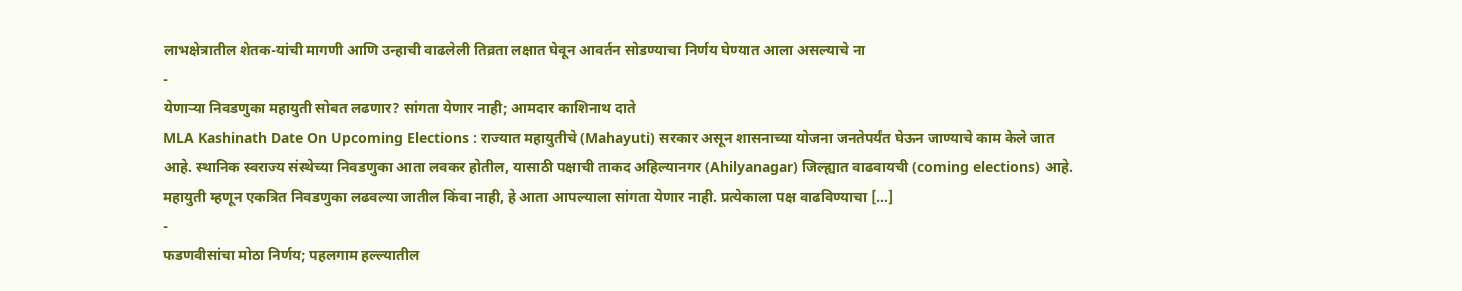लाभक्षेत्रातील शेतक-यांची मागणी आणि उन्हाची वाढलेली तिव्रता लक्षात घेवून आवर्तन सोडण्याचा निर्णय घेण्यात आला असल्याचे ना
-
येणाऱ्या निवडणुका महायुती सोबत लढणार? सांगता येणार नाही; आमदार काशिनाथ दाते
MLA Kashinath Date On Upcoming Elections : राज्यात महायुतीचे (Mahayuti) सरकार असून शासनाच्या योजना जनतेपर्यंत घेऊन जाण्याचे काम केले जात आहे. स्थानिक स्वराज्य संस्थेच्या निवडणुका आता लवकर होतील, यासाठी पक्षाची ताकद अहिल्यानगर (Ahilyanagar) जिल्ह्यात वाढवायची (coming elections) आहे. महायुती म्हणून एकत्रित निवडणुका लढवल्या जातील किंवा नाही, हे आता आपल्याला सांगता येणार नाही. प्रत्येकाला पक्ष वाढविण्याचा […]
-
फडणवीसांचा मोठा निर्णय; पहलगाम हल्ल्यातील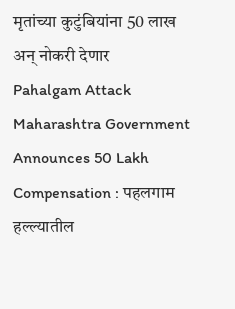मृतांच्या कुटुंबियांना 50 लाख अन् नोकरी देणार
Pahalgam Attack Maharashtra Government Announces 50 Lakh Compensation : पहलगाम हल्ल्यातील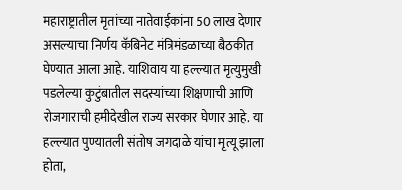महाराष्ट्रातील मृतांच्या नातेवाईकांना 50 लाख देणार असल्याचा निर्णय कॅबिनेट मंत्रिमंडळाच्या बैठकीत घेण्यात आला आहे. याशिवाय या हल्ल्यात मृत्युमुखी पडलेल्या कुटुंबातील सदस्यांच्या शिक्षणाची आणि रोजगाराची हमीदेखील राज्य सरकार घेणार आहे. या हल्ल्यात पुण्यातली संतोष जगदाळे यांचा मृत्यू झाला होता,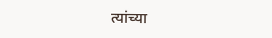त्यांच्या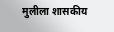मुलीला शासकीय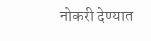नोकरी देण्यात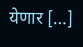येणार […]